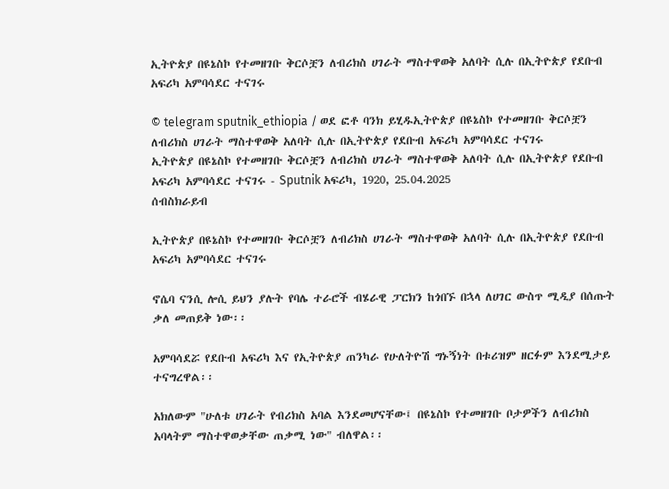ኢትዮጵያ በዩኔስኮ የተመዘገቡ ቅርሶቿን ለብሪክስ ሀገራት ማስተዋወቅ አለባት ሲሉ በኢትዮጵያ የደቡብ አፍሪካ አምባሳደር ተናገሩ

© telegram sputnik_ethiopia / ወደ ፎቶ ባንክ ይሂዱኢትዮጵያ በዩኔስኮ የተመዘገቡ ቅርሶቿን ለብሪክስ ሀገራት ማስተዋወቅ አለባት ሲሉ በኢትዮጵያ የደቡብ አፍሪካ አምባሳደር ተናገሩ
ኢትዮጵያ በዩኔስኮ የተመዘገቡ ቅርሶቿን ለብሪክስ ሀገራት ማስተዋወቅ አለባት ሲሉ በኢትዮጵያ የደቡብ አፍሪካ አምባሳደር ተናገሩ - Sputnik አፍሪካ, 1920, 25.04.2025
ሰብስክራይብ

ኢትዮጵያ በዩኔስኮ የተመዘገቡ ቅርሶቿን ለብሪክስ ሀገራት ማስተዋወቅ አለባት ሲሉ በኢትዮጵያ የደቡብ አፍሪካ አምባሳደር ተናገሩ

ኖሴባ ናንሲ ሎሲ ይህን ያሉት የባሌ ተራሮች ብሄራዊ ፓርክን ከጎበኙ በኋላ ለሀገር ውስጥ ሚዲያ በሰጡት ቃለ መጠይቅ ነው፡፡

አምባሳደሯ የደቡብ አፍሪካ እና የኢትዮጵያ ጠንካራ የሁለትዮሽ ግኑኝነት በቱሪዝም ዘርፉም እንደሚታይ ተናግረዋል፡፡

አክለውም "ሁለቱ ሀገራት የብሪክስ አባል እንደመሆናቸው፤ በዩኔስኮ የተመዘገቡ ቦታዎችን ለብሪክስ አባላትም ማስተዋወቃቸው ጠቃሚ ነው" ብለዋል፡፡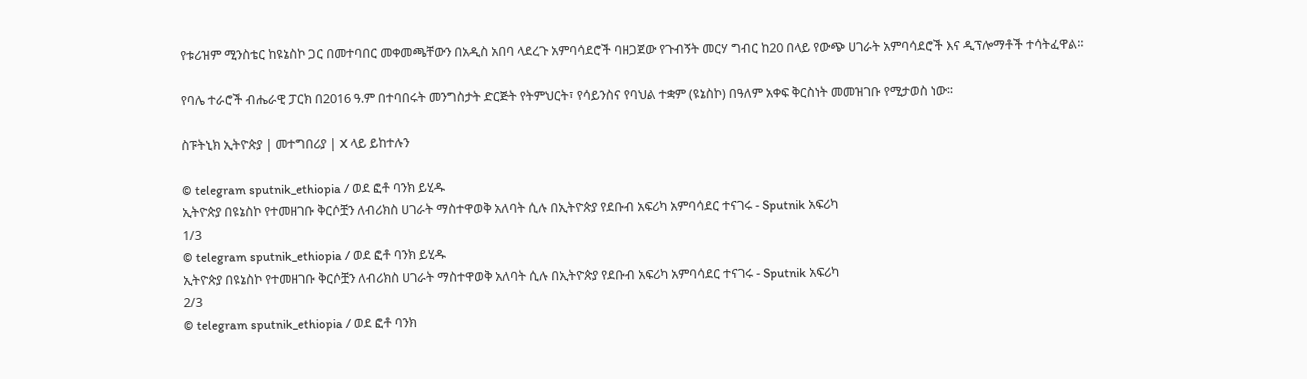የቱሪዝም ሚንስቴር ከዩኔስኮ ጋር በመተባበር መቀመጫቸውን በአዲስ አበባ ላደረጉ አምባሳደሮች ባዘጋጀው የጉብኝት መርሃ ግብር ከ20 በላይ የውጭ ሀገራት አምባሳደሮች እና ዲፕሎማቶች ተሳትፈዋል።

የባሌ ተራሮች ብሔራዊ ፓርክ በ2016 ዓ.ም በተባበሩት መንግስታት ድርጅት የትምህርት፣ የሳይንስና የባህል ተቋም (ዩኔስኮ) በዓለም አቀፍ ቅርስነት መመዝገቡ የሚታወስ ነው፡፡

ስፑትኒክ ኢትዮጵያ | መተግበሪያ | X ላይ ይከተሉን

© telegram sputnik_ethiopia / ወደ ፎቶ ባንክ ይሂዱ
ኢትዮጵያ በዩኔስኮ የተመዘገቡ ቅርሶቿን ለብሪክስ ሀገራት ማስተዋወቅ አለባት ሲሉ በኢትዮጵያ የደቡብ አፍሪካ አምባሳደር ተናገሩ - Sputnik አፍሪካ
1/3
© telegram sputnik_ethiopia / ወደ ፎቶ ባንክ ይሂዱ
ኢትዮጵያ በዩኔስኮ የተመዘገቡ ቅርሶቿን ለብሪክስ ሀገራት ማስተዋወቅ አለባት ሲሉ በኢትዮጵያ የደቡብ አፍሪካ አምባሳደር ተናገሩ - Sputnik አፍሪካ
2/3
© telegram sputnik_ethiopia / ወደ ፎቶ ባንክ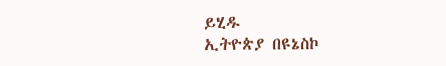ይሂዱ
ኢትዮጵያ በዩኔስኮ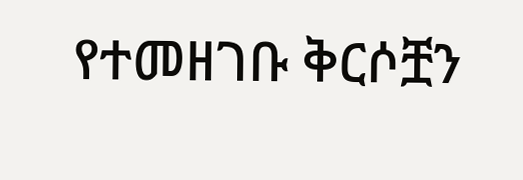የተመዘገቡ ቅርሶቿን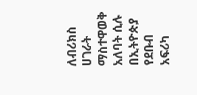ለብሪክስ ሀገራት ማስተዋወቅ አለባት ሲሉ በኢትዮጵያ የደቡብ አፍሪካ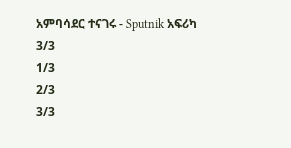አምባሳደር ተናገሩ - Sputnik አፍሪካ
3/3
1/3
2/3
3/3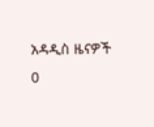አዳዲስ ዜናዎች
0